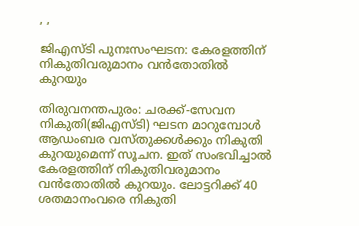, ,

ജിഎസ്ടി പുനഃസംഘടന: കേരളത്തിന് നികുതിവരുമാനം വൻതോതില്‍ കുറയും

തിരുവനന്തപുരം: ചരക്ക്-സേവന നികുതി(ജിഎസ്ടി) ഘടന മാറുമ്പോള്‍ ആഡംബര വസ്തുക്കള്‍ക്കും നികുതി കുറയുമെന്ന് സൂചന. ഇത് സംഭവിച്ചാല്‍ കേരളത്തിന് നികുതിവരുമാനം വൻതോതില്‍ കുറയും. ലോട്ടറിക്ക് 40 ശതമാനംവരെ നികുതി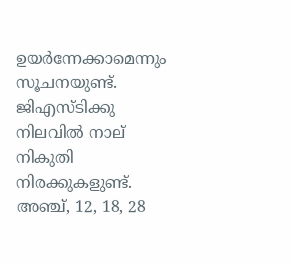ഉയർന്നേക്കാമെന്നും സൂചനയുണ്ട്. ജിഎസ്ടിക്കു നിലവില്‍ നാല് നികുതി നിരക്കുകളുണ്ട്. അഞ്ച്, 12, 18, 28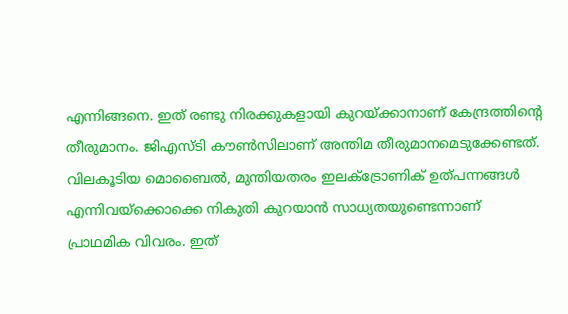എന്നിങ്ങനെ. ഇത് രണ്ടു നിരക്കുകളായി കുറയ്ക്കാനാണ് കേന്ദ്രത്തിന്റെ തീരുമാനം. ജിഎസ്ടി കൗണ്‍സിലാണ് അന്തിമ തീരുമാനമെടുക്കേണ്ടത്. വിലകൂടിയ മൊബൈല്‍, മുന്തിയതരം ഇലക്‌ട്രോണിക് ഉത്പന്നങ്ങള്‍ എന്നിവയ്ക്കൊക്കെ നികുതി കുറയാൻ സാധ്യതയുണ്ടെന്നാണ് പ്രാഥമിക വിവരം. ഇത്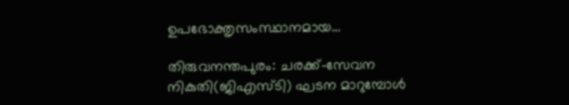ഉപഭോക്തൃസംസ്ഥാനമായ…

തിരുവനന്തപുരം: ചരക്ക്-സേവന നികുതി(ജിഎസ്ടി) ഘടന മാറുമ്പോള്‍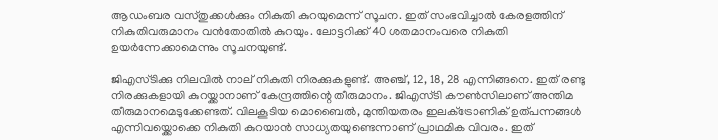ആഡംബര വസ്തുക്കള്‍ക്കും നികുതി കുറയുമെന്ന് സൂചന. ഇത് സംഭവിച്ചാല്‍ കേരളത്തിന് നികുതിവരുമാനം വൻതോതില്‍ കുറയും. ലോട്ടറിക്ക് 40 ശതമാനംവരെ നികുതി ഉയർന്നേക്കാമെന്നും സൂചനയുണ്ട്.

ജിഎസ്ടിക്കു നിലവില്‍ നാല് നികുതി നിരക്കുകളുണ്ട്. അഞ്ച്, 12, 18, 28 എന്നിങ്ങനെ. ഇത് രണ്ടു നിരക്കുകളായി കുറയ്ക്കാനാണ് കേന്ദ്രത്തിന്റെ തീരുമാനം. ജിഎസ്ടി കൗണ്‍സിലാണ് അന്തിമ തീരുമാനമെടുക്കേണ്ടത്. വിലകൂടിയ മൊബൈല്‍, മുന്തിയതരം ഇലക്‌ട്രോണിക് ഉത്പന്നങ്ങള്‍ എന്നിവയ്ക്കൊക്കെ നികുതി കുറയാൻ സാധ്യതയുണ്ടെന്നാണ് പ്രാഥമിക വിവരം. ഇത്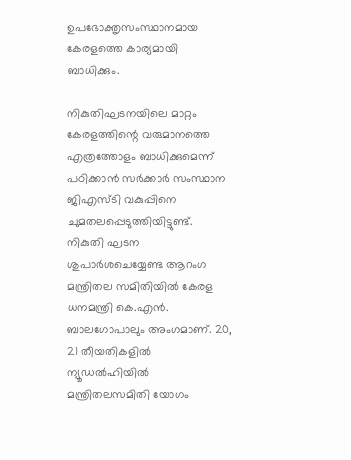ഉപഭോക്തൃസംസ്ഥാനമായ കേരളത്തെ കാര്യമായി ബാധിക്കും.

നികുതിഘടനയിലെ മാറ്റം കേരളത്തിന്റെ വരുമാനത്തെ എത്രത്തോളം ബാധിക്കുമെന്ന് പഠിക്കാൻ സർക്കാർ സംസ്ഥാന ജിഎസ്ടി വകുപ്പിനെ ചുമതലപ്പെടുത്തിയിട്ടുണ്ട്. നികുതി ഘടന ശുപാർശചെയ്യേണ്ട ആറംഗ മന്ത്രിതല സമിതിയില്‍ കേരള ധനമന്ത്രി കെ.എൻ. ബാലഗോപാലും അംഗമാണ്. 20, 21 തീയതികളില്‍ ന്യൂഡല്‍ഹിയില്‍ മന്ത്രിതലസമിതി യോഗം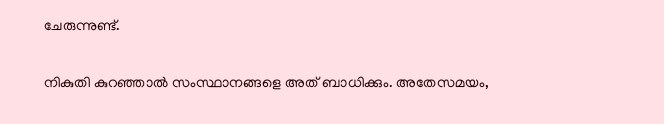ചേരുന്നുണ്ട്.

നികുതി കുറഞ്ഞാല്‍ സംസ്ഥാനങ്ങളെ അത് ബാധിക്കും. അതേസമയം,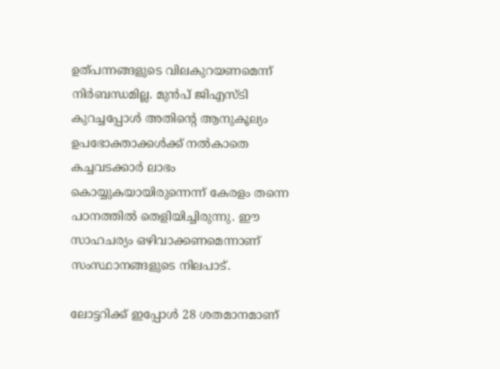ഉത്പന്നങ്ങളുടെ വിലകുറയണമെന്ന് നിർബന്ധമില്ല. മുൻപ് ജിഎസ്ടി കുറച്ചപ്പോള്‍ അതിന്റെ ആനുകൂല്യം ഉപഭോക്താക്കള്‍ക്ക് നല്‍കാതെ കച്ചവടക്കാർ ലാഭം കൊയ്യുകയായിരുന്നെന്ന് കേരളം തന്നെ പഠനത്തില്‍ തെളിയിച്ചിരുന്നു. ഈ സാഹചര്യം ഒഴിവാക്കണമെന്നാണ് സംസ്ഥാനങ്ങളുടെ നിലപാട്.

ലോട്ടറിക്ക് ഇപ്പോള്‍ 28 ശതമാനമാണ്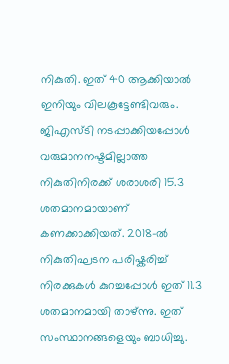നികുതി. ഇത് 40 ആക്കിയാല്‍ ഇനിയും വിലകൂട്ടേണ്ടിവരും.
ജിഎസ്ടി നടപ്പാക്കിയപ്പോള്‍ വരുമാനനഷ്ടമില്ലാത്ത നികുതിനിരക്ക് ശരാശരി 15.3 ശതമാനമായാണ് കണക്കാക്കിയത്. 2018-ല്‍ നികുതിഘടന പരിഷ്കരിച്ച്‌ നിരക്കുകള്‍ കുറച്ചപ്പോള്‍ ഇത് 11.3 ശതമാനമായി താഴ്ന്നു. ഇത് സംസ്ഥാനങ്ങളെയും ബാധിച്ചു.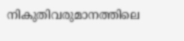നികുതിവരുമാനത്തിലെ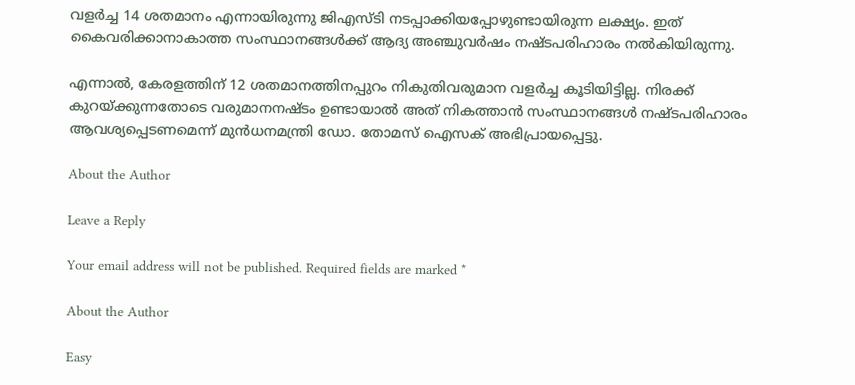വളർച്ച 14 ശതമാനം എന്നായിരുന്നു ജിഎസ്ടി നടപ്പാക്കിയപ്പോഴുണ്ടായിരുന്ന ലക്ഷ്യം. ഇത് കൈവരിക്കാനാകാത്ത സംസ്ഥാനങ്ങള്‍ക്ക് ആദ്യ അഞ്ചുവർഷം നഷ്ടപരിഹാരം നല്‍കിയിരുന്നു.

എന്നാല്‍, കേരളത്തിന് 12 ശതമാനത്തിനപ്പുറം നികുതിവരുമാന വളർച്ച കൂടിയിട്ടില്ല. നിരക്ക് കുറയ്ക്കുന്നതോടെ വരുമാനനഷ്ടം ഉണ്ടായാല്‍ അത് നികത്താൻ സംസ്ഥാനങ്ങള്‍ നഷ്ടപരിഹാരം ആവശ്യപ്പെടണമെന്ന് മുൻധനമന്ത്രി ഡോ. തോമസ് ഐസക് അഭിപ്രായപ്പെട്ടു.

About the Author

Leave a Reply

Your email address will not be published. Required fields are marked *

About the Author

Easy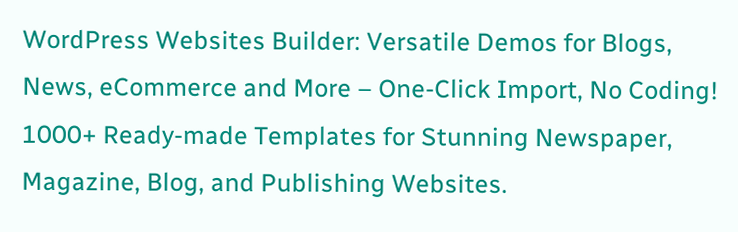WordPress Websites Builder: Versatile Demos for Blogs, News, eCommerce and More – One-Click Import, No Coding! 1000+ Ready-made Templates for Stunning Newspaper, Magazine, Blog, and Publishing Websites.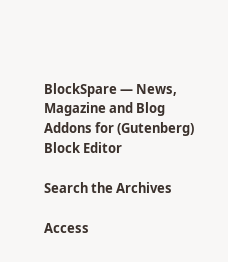BlockSpare — News, Magazine and Blog Addons for (Gutenberg) Block Editor

Search the Archives

Access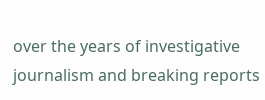over the years of investigative journalism and breaking reports